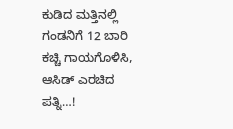ಕುಡಿದ ಮತ್ತಿನಲ್ಲಿ ಗಂಡನಿಗೆ 12 ಬಾರಿ ಕಚ್ಚಿ ಗಾಯಗೊಳಿಸಿ, ಆಸಿಡ್ ಎರಚಿದ ಪತ್ನಿ…!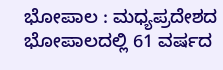ಭೋಪಾಲ : ಮಧ್ಯಪ್ರದೇಶದ ಭೋಪಾಲದಲ್ಲಿ 61 ವರ್ಷದ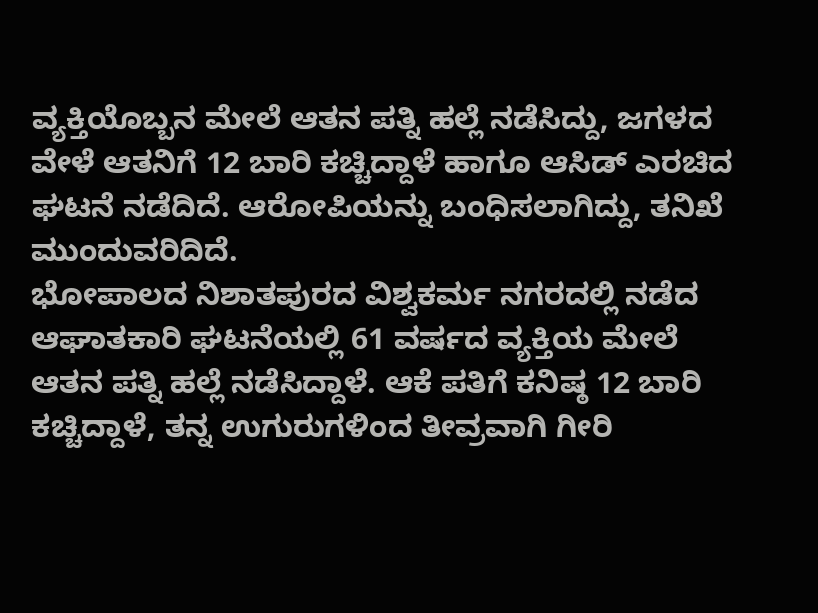ವ್ಯಕ್ತಿಯೊಬ್ಬನ ಮೇಲೆ ಆತನ ಪತ್ನಿ ಹಲ್ಲೆ ನಡೆಸಿದ್ದು, ಜಗಳದ ವೇಳೆ ಆತನಿಗೆ 12 ಬಾರಿ ಕಚ್ಚಿದ್ದಾಳೆ ಹಾಗೂ ಆಸಿಡ್ ಎರಚಿದ ಘಟನೆ ನಡೆದಿದೆ. ಆರೋಪಿಯನ್ನು ಬಂಧಿಸಲಾಗಿದ್ದು, ತನಿಖೆ ಮುಂದುವರಿದಿದೆ.
ಭೋಪಾಲದ ನಿಶಾತಪುರದ ವಿಶ್ವಕರ್ಮ ನಗರದಲ್ಲಿ ನಡೆದ ಆಘಾತಕಾರಿ ಘಟನೆಯಲ್ಲಿ 61 ವರ್ಷದ ವ್ಯಕ್ತಿಯ ಮೇಲೆ ಆತನ ಪತ್ನಿ ಹಲ್ಲೆ ನಡೆಸಿದ್ದಾಳೆ. ಆಕೆ ಪತಿಗೆ ಕನಿಷ್ಠ 12 ಬಾರಿ ಕಚ್ಚಿದ್ದಾಳೆ, ತನ್ನ ಉಗುರುಗಳಿಂದ ತೀವ್ರವಾಗಿ ಗೀರಿ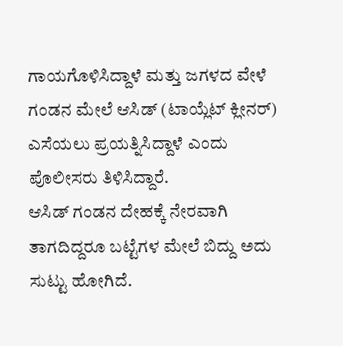ಗಾಯಗೊಳಿಸಿದ್ದಾಳೆ ಮತ್ತು ಜಗಳದ ವೇಳೆ ಗಂಡನ ಮೇಲೆ ಆಸಿಡ್ (ಟಾಯ್ಲೆಟ್ ಕ್ಲೀನರ್) ಎಸೆಯಲು ಪ್ರಯತ್ನಿಸಿದ್ದಾಳೆ ಎಂದು ಪೊಲೀಸರು ತಿಳಿಸಿದ್ದಾರೆ.
ಆಸಿಡ್ ಗಂಡನ ದೇಹಕ್ಕೆ ನೇರವಾಗಿ ತಾಗದಿದ್ದರೂ ಬಟ್ಟೆಗಳ ಮೇಲೆ ಬಿದ್ದು ಅದು ಸುಟ್ಟು ಹೋಗಿದೆ.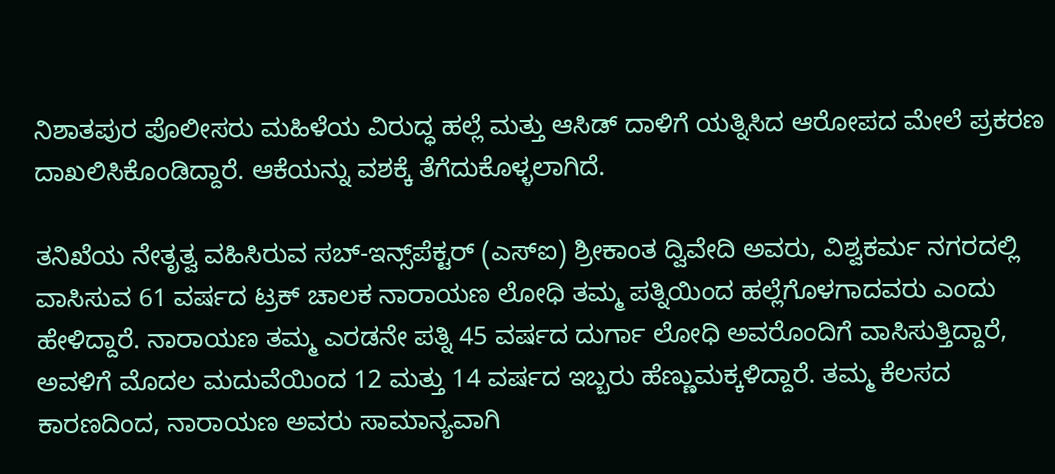ನಿಶಾತಪುರ ಪೊಲೀಸರು ಮಹಿಳೆಯ ವಿರುದ್ಧ ಹಲ್ಲೆ ಮತ್ತು ಆಸಿಡ್ ದಾಳಿಗೆ ಯತ್ನಿಸಿದ ಆರೋಪದ ಮೇಲೆ ಪ್ರಕರಣ ದಾಖಲಿಸಿಕೊಂಡಿದ್ದಾರೆ. ಆಕೆಯನ್ನು ವಶಕ್ಕೆ ತೆಗೆದುಕೊಳ್ಳಲಾಗಿದೆ.

ತನಿಖೆಯ ನೇತೃತ್ವ ವಹಿಸಿರುವ ಸಬ್-ಇನ್ಸ್‌ಪೆಕ್ಟರ್ (ಎಸ್‌ಐ) ಶ್ರೀಕಾಂತ ದ್ವಿವೇದಿ ಅವರು, ವಿಶ್ವಕರ್ಮ ನಗರದಲ್ಲಿ ವಾಸಿಸುವ 61 ವರ್ಷದ ಟ್ರಕ್ ಚಾಲಕ ನಾರಾಯಣ ಲೋಧಿ ತಮ್ಮ ಪತ್ನಿಯಿಂದ ಹಲ್ಲೆಗೊಳಗಾದವರು ಎಂದು ಹೇಳಿದ್ದಾರೆ. ನಾರಾಯಣ ತಮ್ಮ ಎರಡನೇ ಪತ್ನಿ 45 ವರ್ಷದ ದುರ್ಗಾ ಲೋಧಿ ಅವರೊಂದಿಗೆ ವಾಸಿಸುತ್ತಿದ್ದಾರೆ, ಅವಳಿಗೆ ಮೊದಲ ಮದುವೆಯಿಂದ 12 ಮತ್ತು 14 ವರ್ಷದ ಇಬ್ಬರು ಹೆಣ್ಣುಮಕ್ಕಳಿದ್ದಾರೆ. ತಮ್ಮ ಕೆಲಸದ ಕಾರಣದಿಂದ, ನಾರಾಯಣ ಅವರು ಸಾಮಾನ್ಯವಾಗಿ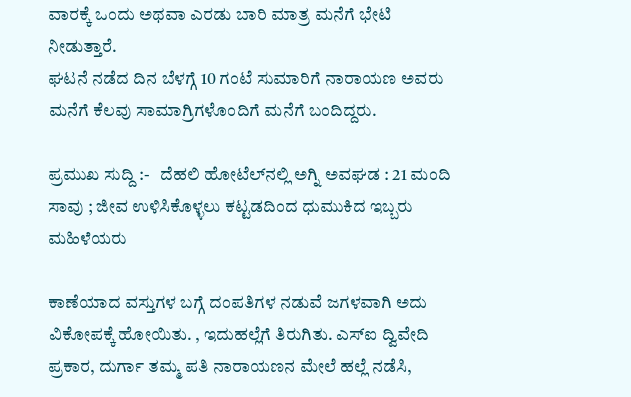ವಾರಕ್ಕೆ ಒಂದು ಅಥವಾ ಎರಡು ಬಾರಿ ಮಾತ್ರ ಮನೆಗೆ ಭೇಟಿ ನೀಡುತ್ತಾರೆ.
ಘಟನೆ ನಡೆದ ದಿನ ಬೆಳಗ್ಗೆ 10 ಗಂಟೆ ಸುಮಾರಿಗೆ ನಾರಾಯಣ ಅವರು ಮನೆಗೆ ಕೆಲವು ಸಾಮಾಗ್ರಿಗಳೊಂದಿಗೆ ಮನೆಗೆ ಬಂದಿದ್ದರು.

ಪ್ರಮುಖ ಸುದ್ದಿ :-   ದೆಹಲಿ ಹೋಟೆಲ್‌ನಲ್ಲಿ ಅಗ್ನಿ ಅವಘಡ : 21 ಮಂದಿ ಸಾವು ; ಜೀವ ಉಳಿಸಿಕೊಳ್ಳಲು ಕಟ್ಟಡದಿಂದ ಧುಮುಕಿದ ಇಬ್ಬರು ಮಹಿಳೆಯರು

ಕಾಣೆಯಾದ ವಸ್ತುಗಳ ಬಗ್ಗೆ ದಂಪತಿಗಳ ನಡುವೆ ಜಗಳವಾಗಿ ಅದು ವಿಕೋಪಕ್ಕೆ ಹೋಯಿತು. , ಇದುಹಲ್ಲೆಗೆ ತಿರುಗಿತು. ಎಸ್‌ಐ ದ್ವಿವೇದಿ ಪ್ರಕಾರ, ದುರ್ಗಾ ತಮ್ಮ ಪತಿ ನಾರಾಯಣನ ಮೇಲೆ ಹಲ್ಲೆ ನಡೆಸಿ,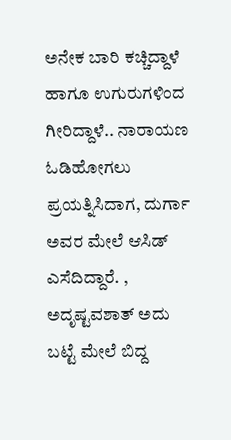ಅನೇಕ ಬಾರಿ ಕಚ್ಚಿದ್ದಾಳೆ ಹಾಗೂ ಉಗುರುಗಳಿಂದ ಗೀರಿದ್ದಾಳೆ.. ನಾರಾಯಣ ಓಡಿಹೋಗಲು ಪ್ರಯತ್ನಿಸಿದಾಗ, ದುರ್ಗಾ ಅವರ ಮೇಲೆ ಆಸಿಡ್ ಎಸೆದಿದ್ದಾರೆ. , ಅದೃಷ್ಟವಶಾತ್ ಅದು ಬಟ್ಟೆ ಮೇಲೆ ಬಿದ್ದ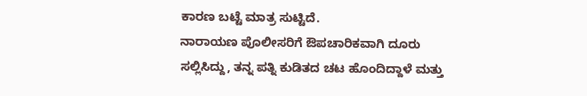ಕಾರಣ ಬಟ್ಟೆ ಮಾತ್ರ ಸುಟ್ಟಿದೆ.
ನಾರಾಯಣ ಪೊಲೀಸರಿಗೆ ಔಪಚಾರಿಕವಾಗಿ ದೂರು ಸಲ್ಲಿಸಿದ್ದು, ತನ್ನ ಪತ್ನಿ ಕುಡಿತದ ಚಟ ಹೊಂದಿದ್ದಾಳೆ ಮತ್ತು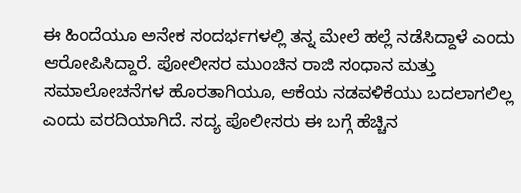ಈ ಹಿಂದೆಯೂ ಅನೇಕ ಸಂದರ್ಭಗಳಲ್ಲಿ ತನ್ನ ಮೇಲೆ ಹಲ್ಲೆ ನಡೆಸಿದ್ದಾಳೆ ಎಂದು ಆರೋಪಿಸಿದ್ದಾರೆ. ಪೋಲೀಸರ ಮುಂಚಿನ ರಾಜಿ ಸಂಧಾನ ಮತ್ತು ಸಮಾಲೋಚನೆಗಳ ಹೊರತಾಗಿಯೂ, ಆಕೆಯ ನಡವಳಿಕೆಯು ಬದಲಾಗಲಿಲ್ಲ ಎಂದು ವರದಿಯಾಗಿದೆ. ಸದ್ಯ ಪೊಲೀಸರು ಈ ಬಗ್ಗೆ ಹೆಚ್ಚಿನ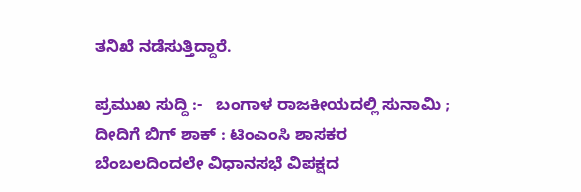ತನಿಖೆ ನಡೆಸುತ್ತಿದ್ದಾರೆ.

ಪ್ರಮುಖ ಸುದ್ದಿ :-   ಬಂಗಾಳ ರಾಜಕೀಯದಲ್ಲಿ ಸುನಾಮಿ ; ದೀದಿಗೆ ಬಿಗ್ ಶಾಕ್ : ಟಿಂಎಂಸಿ ಶಾಸಕರ ಬೆಂಬಲದಿಂದಲೇ ವಿಧಾನಸಭೆ ವಿಪಕ್ಷದ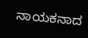ನಾಯಕನಾದ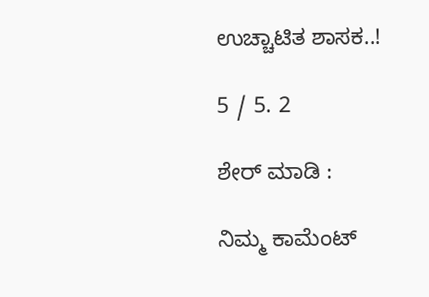ಉಚ್ಚಾಟಿತ ಶಾಸಕ..!

5 / 5. 2

ಶೇರ್ ಮಾಡಿ :

ನಿಮ್ಮ ಕಾಮೆಂಟ್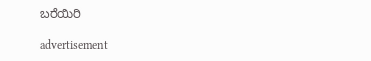ಬರೆಯಿರಿ

advertisement